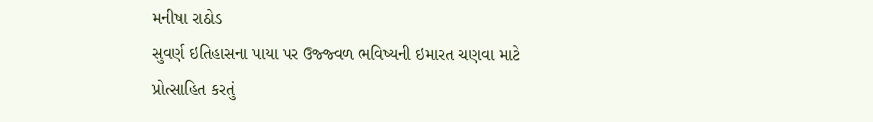મનીષા રાઠોડ
સુવર્ણ ઇતિહાસના પાયા પર ઉજ્જ્વળ ભવિષ્યની ઇમારત ચણવા માટે પ્રોત્સાહિત કરતું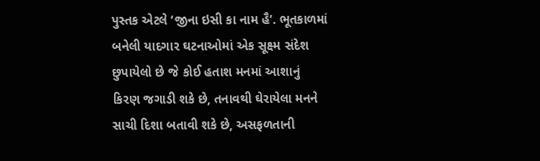પુસ્તક એટલે ‘જીના ઇસી કા નામ હૈ’. ભૂતકાળમાં બનેલી યાદગાર ઘટનાઓમાં એક સૂક્ષ્મ સંદેશ છુપાયેલો છે જે કોઈ હતાશ મનમાં આશાનું કિરણ જગાડી શકે છે, તનાવથી ઘેરાયેલા મનને સાચી દિશા બતાવી શકે છે, અસફળતાની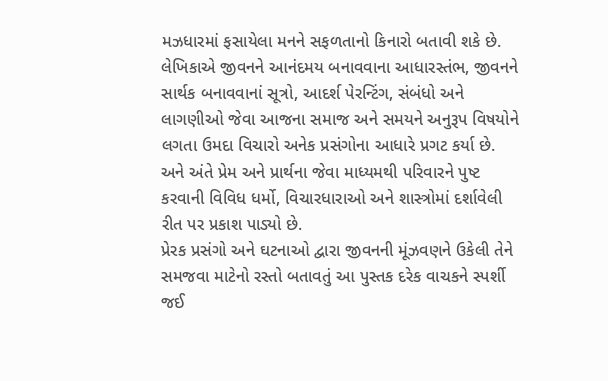મઝધારમાં ફસાયેલા મનને સફળતાનો કિનારો બતાવી શકે છે.
લેખિકાએ જીવનને આનંદમય બનાવવાના આધારસ્તંભ, જીવનને સાર્થક બનાવવાનાં સૂત્રો, આદર્શ પેરન્ટિંગ, સંબંધો અને લાગણીઓ જેવા આજના સમાજ અને સમયને અનુરૂપ વિષયોને લગતા ઉમદા વિચારો અનેક પ્રસંગોના આધારે પ્રગટ કર્યા છે. અને અંતે પ્રેમ અને પ્રાર્થના જેવા માધ્યમથી પરિવારને પુષ્ટ કરવાની વિવિધ ધર્મો, વિચારધારાઓ અને શાસ્ત્રોમાં દર્શાવેલી રીત પર પ્રકાશ પાડ્યો છે.
પ્રેરક પ્રસંગો અને ઘટનાઓ દ્વારા જીવનની મૂંઝવણને ઉકેલી તેને સમજવા માટેનો રસ્તો બતાવતું આ પુસ્તક દરેક વાચકને સ્પર્શી જઈ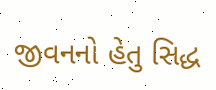જીવનનો હેતુ સિદ્ધ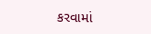કરવામાં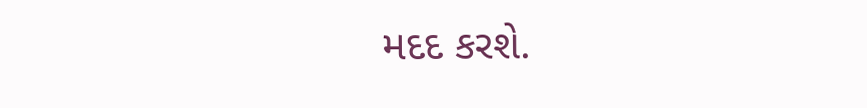મદદ કરશે.